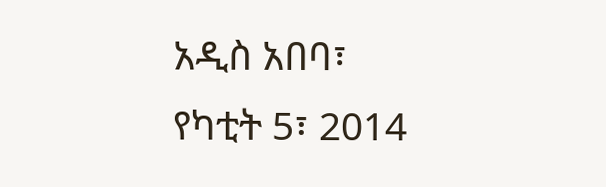አዲስ አበባ፣ የካቲት 5፣ 2014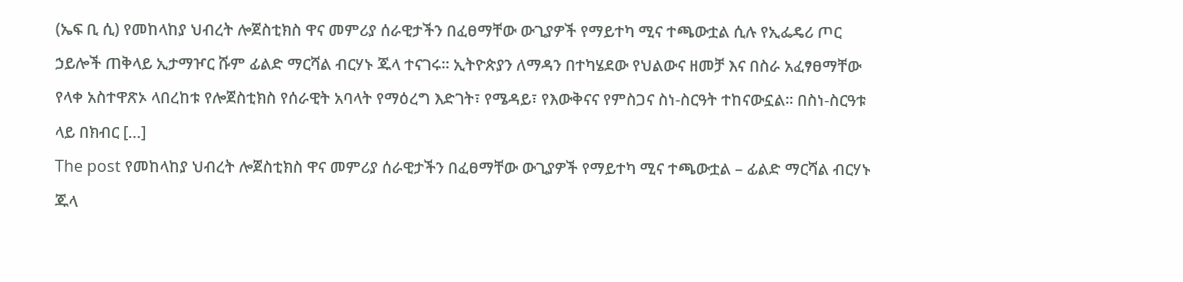(ኤፍ ቢ ሲ) የመከላከያ ህብረት ሎጀስቲክስ ዋና መምሪያ ሰራዊታችን በፈፀማቸው ውጊያዎች የማይተካ ሚና ተጫውቷል ሲሉ የኢፌዴሪ ጦር ኃይሎች ጠቅላይ ኢታማዦር ሹም ፊልድ ማርሻል ብርሃኑ ጁላ ተናገሩ። ኢትዮጵያን ለማዳን በተካሄደው የህልውና ዘመቻ እና በስራ አፈፃፀማቸው የላቀ አስተዋጽኦ ላበረከቱ የሎጀስቲክስ የሰራዊት አባላት የማዕረግ እድገት፣ የሜዳይ፣ የእውቅናና የምስጋና ስነ-ስርዓት ተከናውኗል፡፡ በስነ-ስርዓቱ ላይ በክብር […]
The post የመከላከያ ህብረት ሎጀስቲክስ ዋና መምሪያ ሰራዊታችን በፈፀማቸው ውጊያዎች የማይተካ ሚና ተጫውቷል – ፊልድ ማርሻል ብርሃኑ ጁላ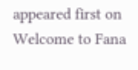appeared first on Welcome to Fana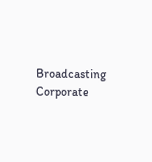Broadcasting Corporate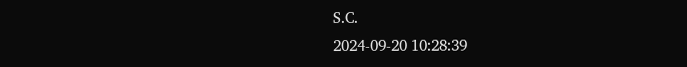S.C.
2024-09-20 10:28:39